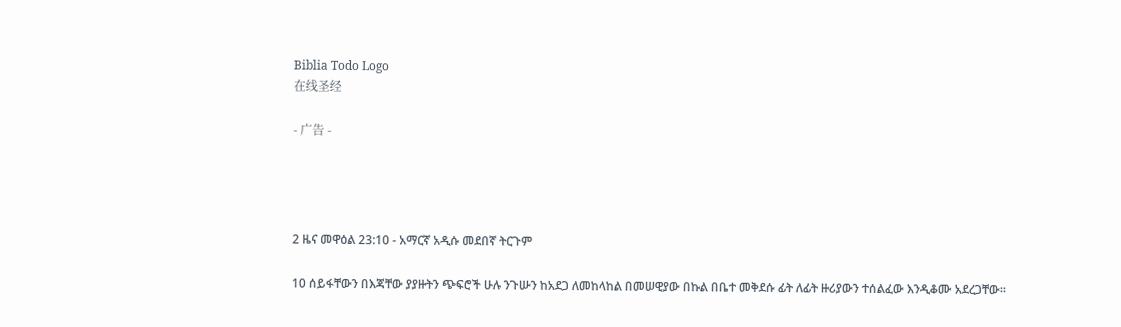Biblia Todo Logo
在线圣经

- 广告 -




2 ዜና መዋዕል 23:10 - አማርኛ አዲሱ መደበኛ ትርጉም

10 ሰይፋቸውን በእጃቸው ያያዙትን ጭፍሮች ሁሉ ንጉሡን ከአደጋ ለመከላከል በመሠዊያው በኩል በቤተ መቅደሱ ፊት ለፊት ዙሪያውን ተሰልፈው እንዲቆሙ አደረጋቸው።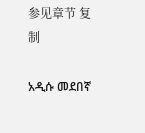参见章节 复制

አዲሱ መደበኛ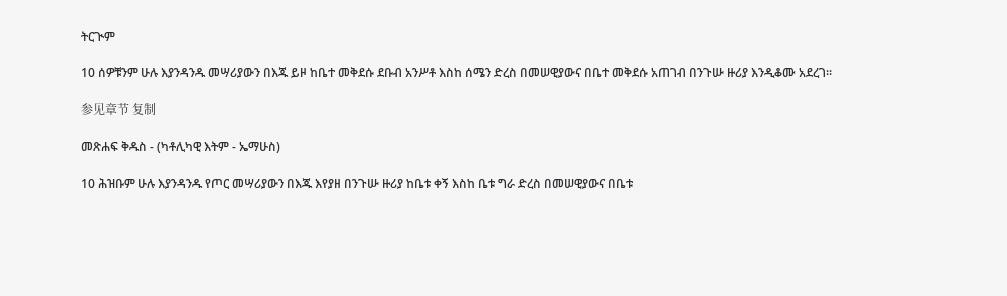ትርጒም

10 ሰዎቹንም ሁሉ እያንዳንዱ መሣሪያውን በእጁ ይዞ ከቤተ መቅደሱ ደቡብ አንሥቶ እስከ ሰሜን ድረስ በመሠዊያውና በቤተ መቅደሱ አጠገብ በንጉሡ ዙሪያ እንዲቆሙ አደረገ።

参见章节 复制

መጽሐፍ ቅዱስ - (ካቶሊካዊ እትም - ኤማሁስ)

10 ሕዝቡም ሁሉ እያንዳንዱ የጦር መሣሪያውን በእጁ እየያዘ በንጉሡ ዙሪያ ከቤቱ ቀኝ እስከ ቤቱ ግራ ድረስ በመሠዊያውና በቤቱ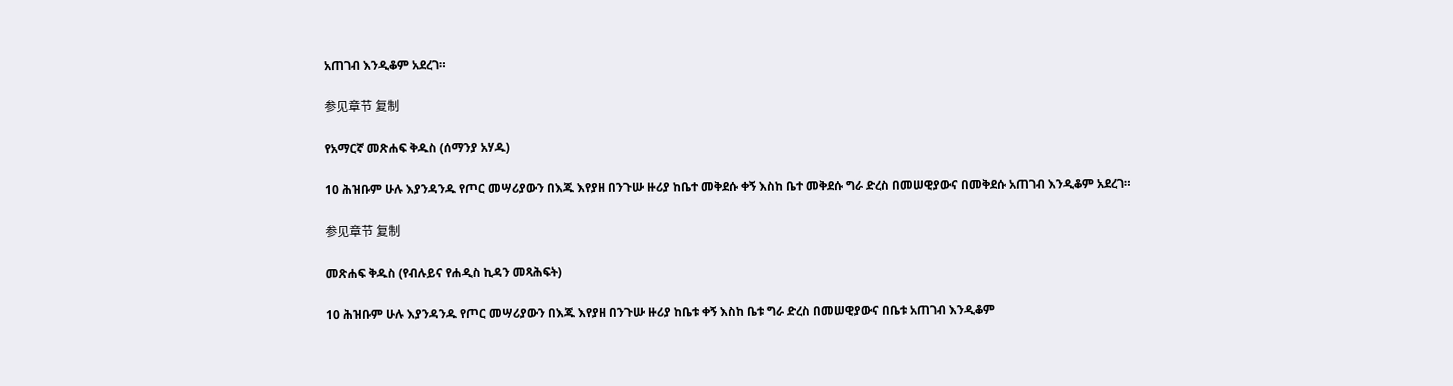አጠገብ እንዲቆም አደረገ።

参见章节 复制

የአማርኛ መጽሐፍ ቅዱስ (ሰማንያ አሃዱ)

10 ሕዝቡም ሁሉ እያንዳንዱ የጦር መሣሪያውን በእጁ እየያዘ በንጉሡ ዙሪያ ከቤተ መቅደሱ ቀኝ እስከ ቤተ መቅደሱ ግራ ድረስ በመሠዊያውና በመቅደሱ አጠገብ እንዲቆም አደረገ።

参见章节 复制

መጽሐፍ ቅዱስ (የብሉይና የሐዲስ ኪዳን መጻሕፍት)

10 ሕዝቡም ሁሉ እያንዳንዱ የጦር መሣሪያውን በእጁ እየያዘ በንጉሡ ዙሪያ ከቤቱ ቀኝ እስከ ቤቱ ግራ ድረስ በመሠዊያውና በቤቱ አጠገብ እንዲቆም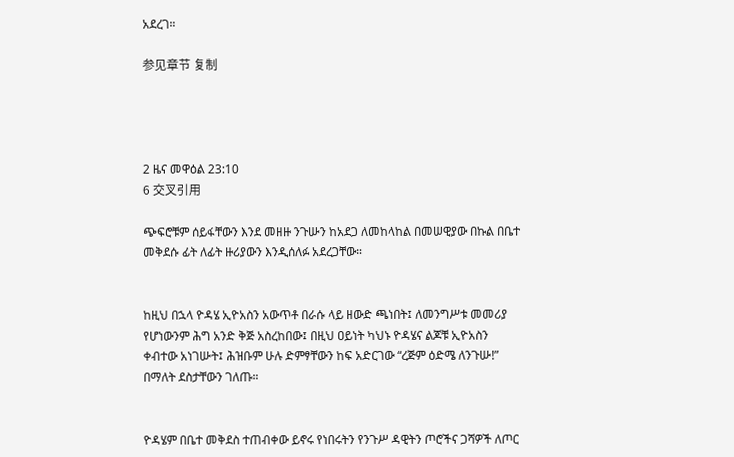አደረገ።

参见章节 复制




2 ዜና መዋዕል 23:10
6 交叉引用

ጭፍሮቹም ሰይፋቸውን እንደ መዘዙ ንጉሡን ከአደጋ ለመከላከል በመሠዊያው በኩል በቤተ መቅደሱ ፊት ለፊት ዙሪያውን እንዲሰለፉ አደረጋቸው።


ከዚህ በኋላ ዮዳሄ ኢዮአስን አውጥቶ በራሱ ላይ ዘውድ ጫነበት፤ ለመንግሥቱ መመሪያ የሆነውንም ሕግ አንድ ቅጅ አስረከበው፤ በዚህ ዐይነት ካህኑ ዮዳሄና ልጆቹ ኢዮአስን ቀብተው አነገሡት፤ ሕዝቡም ሁሉ ድምፃቸውን ከፍ አድርገው “ረጅም ዕድሜ ለንጉሡ!” በማለት ደስታቸውን ገለጡ።


ዮዳሄም በቤተ መቅደስ ተጠብቀው ይኖሩ የነበሩትን የንጉሥ ዳዊትን ጦሮችና ጋሻዎች ለጦር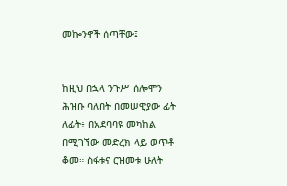መኰንኖች ሰጣቸው፤


ከዚህ በኋላ ንጉሥ ሰሎሞን ሕዝቡ ባለበት በመሠዊያው ፊት ለፊት፥ በአደባባዩ መካከል በሚገኘው መድረክ ላይ ወጥቶ ቆመ። ስፋቱና ርዝመቱ ሁለት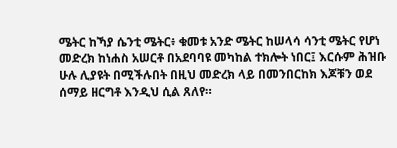ሜትር ከኻያ ሴንቲ ሜትር፥ ቁመቱ አንድ ሜትር ከሠላሳ ሳንቲ ሜትር የሆነ መድረክ ከነሐስ አሠርቶ በአደባባዩ መካከል ተክሎት ነበር፤ እርሱም ሕዝቡ ሁሉ ሊያዩት በሚችሉበት በዚህ መድረክ ላይ በመንበርከክ እጆቹን ወደ ሰማይ ዘርግቶ እንዲህ ሲል ጸለየ።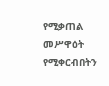የሚቃጠል መሥዋዕት የሚቀርብበትን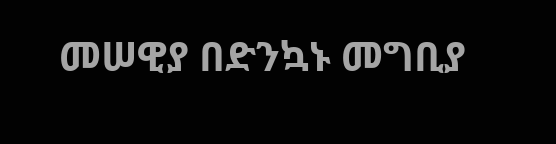መሠዊያ በድንኳኑ መግቢያ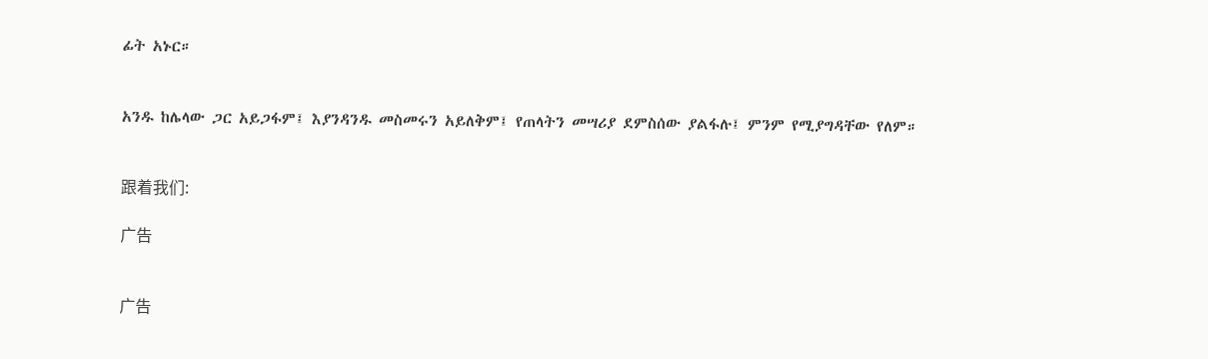ፊት አኑር።


አንዱ ከሌላው ጋር አይጋፋም፤ እያንዳንዱ መስመሩን አይለቅም፤ የጠላትን መሣሪያ ደምስሰው ያልፋሉ፤ ምንም የሚያግዳቸው የለም።


跟着我们:

广告


广告